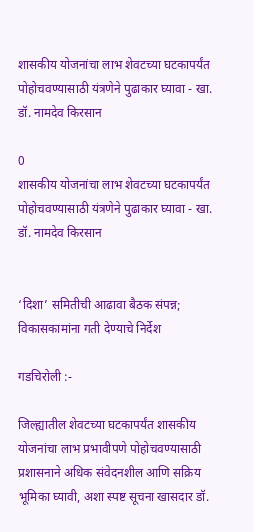शासकीय योजनांचा लाभ शेवटच्या घटकापर्यंत पोहोचवण्यासाठी यंत्रणेने पुढाकार घ्यावा - खा. डॉ. नामदेव किरसान

0
शासकीय योजनांचा लाभ शेवटच्या घटकापर्यंत पोहोचवण्यासाठी यंत्रणेने पुढाकार घ्यावा - खा. डॉ. नामदेव किरसान


‘दिशा’ समितीची आढावा बैठक संपन्न; विकासकामांना गती देण्याचे निर्देश

गडचिरोली :-

जिल्ह्यातील शेवटच्या घटकापर्यंत शासकीय योजनांचा लाभ प्रभावीपणे पोहोचवण्यासाठी प्रशासनाने अधिक संवेदनशील आणि सक्रिय भूमिका घ्यावी, अशा स्पष्ट सूचना खासदार डॉ.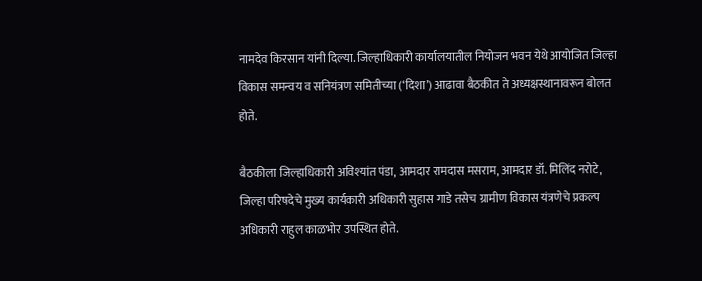नामदेव किरसान यांनी दिल्या. जिल्हाधिकारी कार्यालयातील नियोजन भवन येथे आयोजित जिल्हा विकास समन्वय व सनियंत्रण समितीच्या (‘दिशा’) आढावा बैठकीत ते अध्यक्षस्थानावरून बोलत होते.

बैठकीला जिल्हाधिकारी अविश्यांत पंडा, आमदार रामदास मसराम, आमदार डॉ. मिलिंद नरोटे, जिल्हा परिषदेचे मुख्य कार्यकारी अधिकारी सुहास गाडे तसेच ग्रामीण विकास यंत्रणेचे प्रकल्प अधिकारी राहुल काळभोर उपस्थित होते.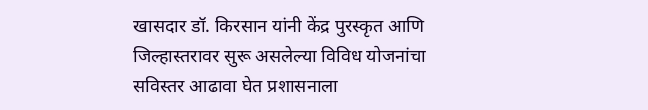खासदार डॉ. किरसान यांनी केंद्र पुरस्कृत आणि जिल्हास्तरावर सुरू असलेल्या विविध योजनांचा सविस्तर आढावा घेत प्रशासनाला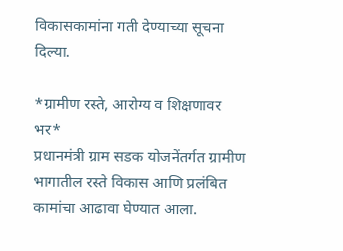विकासकामांना गती देण्याच्या सूचना दिल्या.

*ग्रामीण रस्ते, आरोग्य व शिक्षणावर भर*
प्रधानमंत्री ग्राम सडक योजनेंतर्गत ग्रामीण भागातील रस्ते विकास आणि प्रलंबित कामांचा आढावा घेण्यात आला.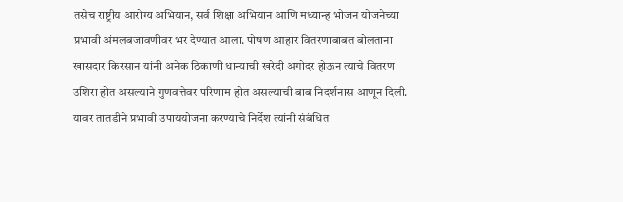तसेच राष्ट्रीय आरोग्य अभियान, सर्व शिक्षा अभियान आणि मध्यान्ह भोजन योजनेच्या प्रभावी अंमलबजावणीवर भर देण्यात आला. पोषण आहार वितरणाबाबत बोलताना खासदार किरसान यांनी अनेक ठिकाणी धान्याची खरेदी अगोदर होऊन त्याचे वितरण उशिरा होत असल्याने गुणवत्तेवर परिणाम होत असल्याची बाब निदर्शनास आणून दिली. यावर तातडीने प्रभावी उपाययोजना करण्याचे निर्देश त्यांनी संबंधित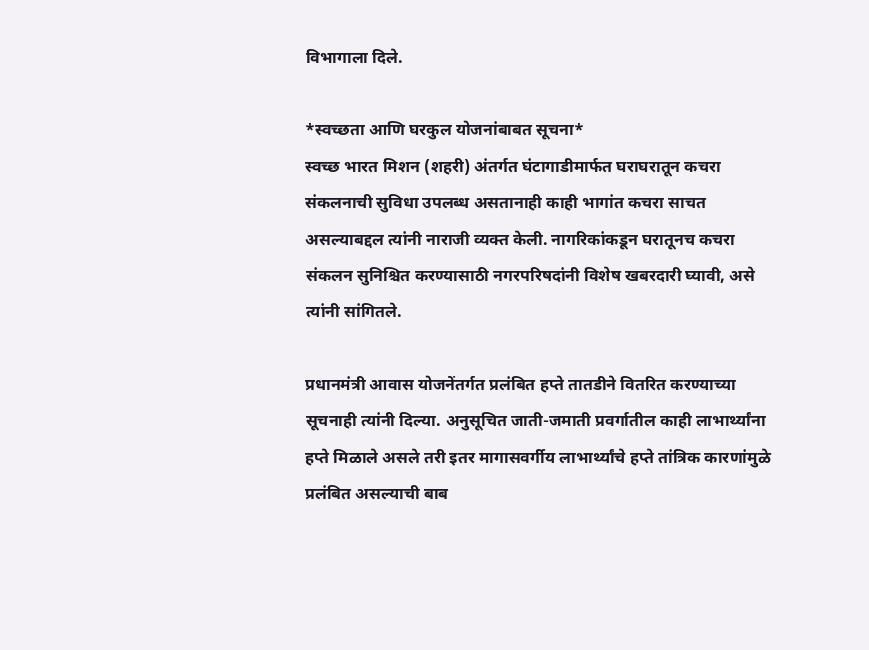विभागाला दिले.

*स्वच्छता आणि घरकुल योजनांबाबत सूचना*
स्वच्छ भारत मिशन (शहरी) अंतर्गत घंटागाडीमार्फत घराघरातून कचरा संकलनाची सुविधा उपलब्ध असतानाही काही भागांत कचरा साचत असल्याबद्दल त्यांनी नाराजी व्यक्त केली. नागरिकांकडून घरातूनच कचरा संकलन सुनिश्चित करण्यासाठी नगरपरिषदांनी विशेष खबरदारी घ्यावी, असे त्यांनी सांगितले.

प्रधानमंत्री आवास योजनेंतर्गत प्रलंबित हप्ते तातडीने वितरित करण्याच्या सूचनाही त्यांनी दिल्या. अनुसूचित जाती-जमाती प्रवर्गातील काही लाभार्थ्यांना हप्ते मिळाले असले तरी इतर मागासवर्गीय लाभार्थ्यांचे हप्ते तांत्रिक कारणांमुळे प्रलंबित असल्याची बाब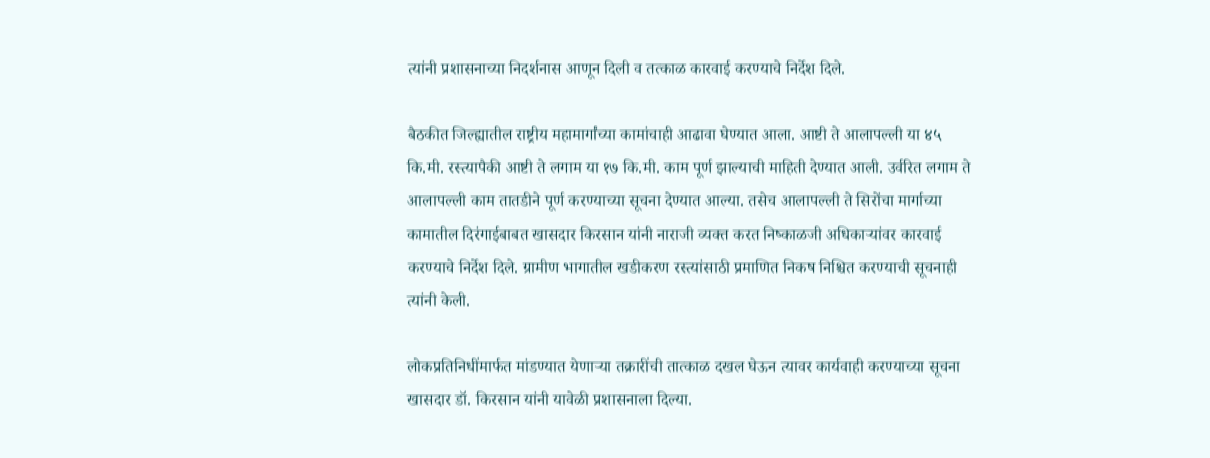त्यांनी प्रशासनाच्या निदर्शनास आणून दिली व तत्काळ कारवाई करण्याचे निर्देश दिले.

बैठकीत जिल्ह्यातील राष्ट्रीय महामार्गांच्या कामांचाही आढावा घेण्यात आला. आष्टी ते आलापल्ली या ४५ कि.मी. रस्त्यापैकी आष्टी ते लगाम या १७ कि.मी. काम पूर्ण झाल्याची माहिती देण्यात आली. उर्वरित लगाम ते आलापल्ली काम तातडीने पूर्ण करण्याच्या सूचना देण्यात आल्या. तसेच आलापल्ली ते सिरोंचा मार्गाच्या कामातील दिरंगाईबाबत खासदार किरसान यांनी नाराजी व्यक्त करत निष्काळजी अधिकाऱ्यांवर कारवाई करण्याचे निर्देश दिले. ग्रामीण भागातील खडीकरण रस्त्यांसाठी प्रमाणित निकष निश्चित करण्याची सूचनाही त्यांनी केली.

लोकप्रतिनिधींमार्फत मांडण्यात येणाऱ्या तक्रारींची तात्काळ दखल घेऊन त्यावर कार्यवाही करण्याच्या सूचना खासदार डॉ. किरसान यांनी यावेळी प्रशासनाला दिल्या.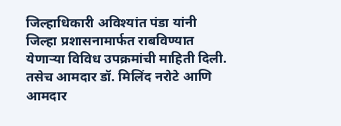जिल्हाधिकारी अविश्यांत पंडा यांनी जिल्हा प्रशासनामार्फत राबविण्यात येणाऱ्या विविध उपक्रमांची माहिती दिली. तसेच आमदार डॉ. मिलिंद नरोटे आणि आमदार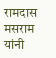रामदास मसराम यांनी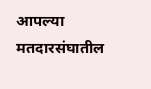आपल्या मतदारसंघातील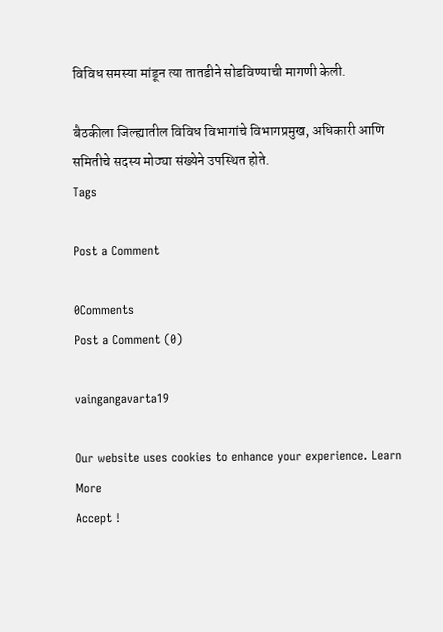विविध समस्या मांडून त्या तातडीने सोडविण्याची मागणी केली.

बैठकीला जिल्ह्यातील विविध विभागांचे विभागप्रमुख, अधिकारी आणि समितीचे सदस्य मोठ्या संख्येने उपस्थित होते.
Tags

Post a Comment

0Comments
Post a Comment (0)

vaingangavarta19

Our website uses cookies to enhance your experience. Learn More
Accept !